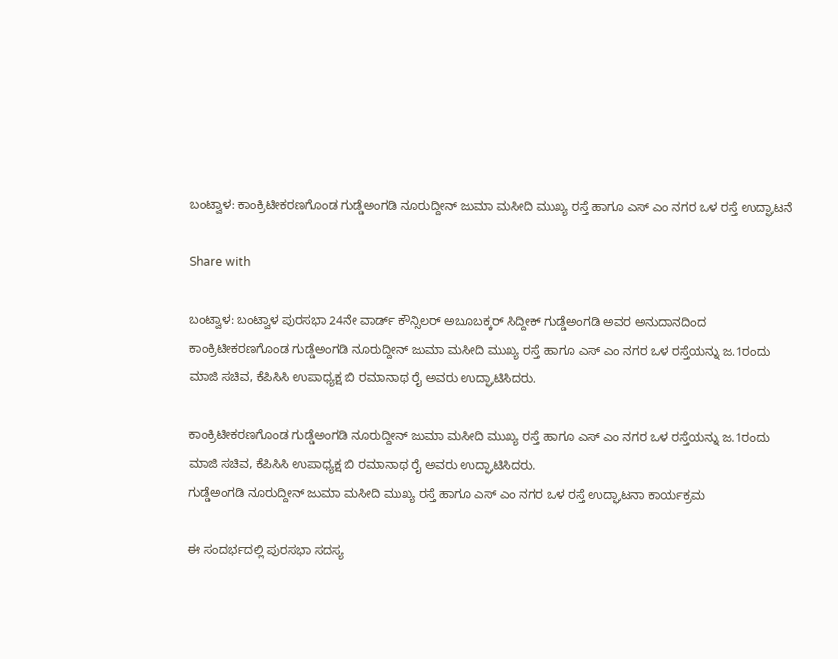ಬಂಟ್ವಾಳ: ಕಾಂಕ್ರಿಟೀಕರಣಗೊಂಡ ಗುಡ್ಡೆಅಂಗಡಿ ನೂರುದ್ದೀನ್ ಜುಮಾ ಮಸೀದಿ ಮುಖ್ಯ ರಸ್ತೆ ಹಾಗೂ ಎಸ್ ಎಂ ನಗರ ಒಳ ರಸ್ತೆ ಉದ್ಘಾಟನೆ

Share with

ಬಂಟ್ವಾಳ: ಬಂಟ್ವಾಳ ಪುರಸಭಾ 24ನೇ ವಾರ್ಡ್ ಕೌನ್ಸಿಲ‌ರ್ ಅಬೂಬಕ್ಕ‌ರ್ ಸಿದ್ದೀಕ್ ಗುಡ್ಡೆಅಂಗಡಿ ಅವರ ಅನುದಾನದಿಂದ ಕಾಂಕ್ರಿಟೀಕರಣಗೊಂಡ ಗುಡ್ಡೆಅಂಗಡಿ ನೂರುದ್ದೀನ್ ಜುಮಾ ಮಸೀದಿ ಮುಖ್ಯ ರಸ್ತೆ ಹಾಗೂ ಎಸ್ ಎಂ ನಗರ ಒಳ ರಸ್ತೆಯನ್ನು ಜ.1ರಂದು ಮಾಜಿ ಸಚಿವ, ಕೆಪಿಸಿಸಿ ಉಪಾಧ್ಯಕ್ಷ ಬಿ ರಮಾನಾಥ ರೈ ಅವರು ಉದ್ಘಾಟಿಸಿದರು.

ಕಾಂಕ್ರಿಟೀಕರಣಗೊಂಡ ಗುಡ್ಡೆಅಂಗಡಿ ನೂರುದ್ದೀನ್ ಜುಮಾ ಮಸೀದಿ ಮುಖ್ಯ ರಸ್ತೆ ಹಾಗೂ ಎಸ್ ಎಂ ನಗರ ಒಳ ರಸ್ತೆಯನ್ನು ಜ.1ರಂದು ಮಾಜಿ ಸಚಿವ, ಕೆಪಿಸಿಸಿ ಉಪಾಧ್ಯಕ್ಷ ಬಿ ರಮಾನಾಥ ರೈ ಅವರು ಉದ್ಘಾಟಿಸಿದರು.
ಗುಡ್ಡೆಅಂಗಡಿ ನೂರುದ್ದೀನ್ ಜುಮಾ ಮಸೀದಿ ಮುಖ್ಯ ರಸ್ತೆ ಹಾಗೂ ಎಸ್ ಎಂ ನಗರ ಒಳ ರಸ್ತೆ ಉದ್ಘಾಟನಾ ಕಾರ್ಯಕ್ರಮ

ಈ ಸಂದರ್ಭದಲ್ಲಿ ಪುರಸಭಾ ಸದಸ್ಯ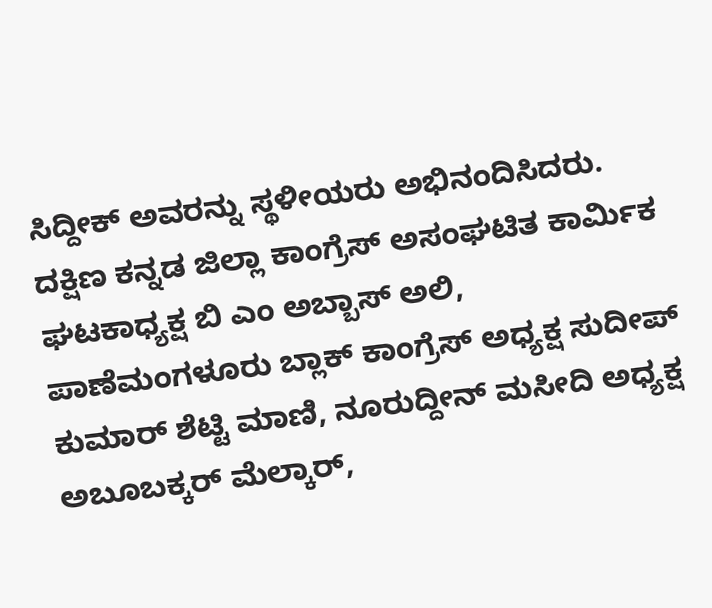ಸಿದ್ದೀಕ್ ಅವರನ್ನು ಸ್ಥಳೀಯರು ಅಭಿನಂದಿಸಿದರು. ದಕ್ಷಿಣ ಕನ್ನಡ ಜಿಲ್ಲಾ ಕಾಂಗ್ರೆಸ್ ಅಸಂಘಟಿತ ಕಾರ್ಮಿಕ ಘಟಕಾಧ್ಯಕ್ಷ ಬಿ ಎಂ ಅಬ್ಬಾಸ್ ಅಲಿ, ಪಾಣೆಮಂಗಳೂರು ಬ್ಲಾಕ್ ಕಾಂಗ್ರೆಸ್ ಅಧ್ಯಕ್ಷ ಸುದೀಪ್ ಕುಮಾ‌ರ್ ಶೆಟ್ಟಿ ಮಾಣಿ, ನೂರುದ್ದೀನ್ ಮಸೀದಿ ಅಧ್ಯಕ್ಷ ಅಬೂಬಕ್ಕರ್ ಮೆಲ್ಕಾರ್,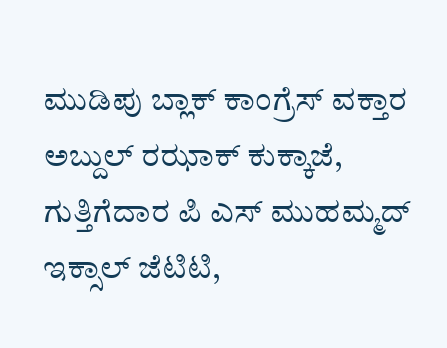ಮುಡಿಪು ಬ್ಲಾಕ್ ಕಾಂಗ್ರೆಸ್ ವಕ್ತಾರ ಅಬ್ದುಲ್ ರಝಾಕ್ ಕುಕ್ಕಾಜೆ, ಗುತ್ತಿಗೆದಾರ ಪಿ ಎಸ್ ಮುಹಮ್ಮದ್ ಇಕ್ಸಾಲ್ ಜೆಟಿಟಿ,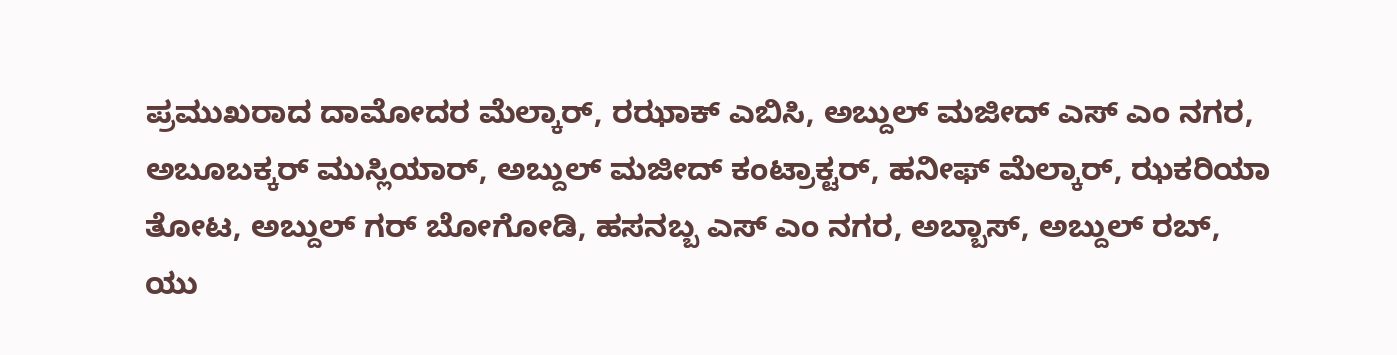ಪ್ರಮುಖರಾದ ದಾಮೋದರ ಮೆಲ್ಕಾರ್, ರಝಾಕ್ ಎಬಿಸಿ, ಅಬ್ದುಲ್ ಮಜೀದ್‌ ಎಸ್ ಎಂ ನಗರ, ಅಬೂಬಕ್ಕರ್ ಮುಸ್ಲಿಯಾರ್, ಅಬ್ದುಲ್ ಮಜೀದ್ ಕಂಟ್ರಾಕ್ಟ‌ರ್, ಹನೀಫ್ ಮೆಲ್ಕಾರ್, ಝಕರಿಯಾ ತೋಟ, ಅಬ್ದುಲ್ ಗರ್ ಬೋಗೋಡಿ, ಹಸನಬ್ಬ ಎಸ್‌ ಎಂ ನಗರ, ಅಬ್ಬಾಸ್, ಅಬ್ದುಲ್ ರಬ್, ಯು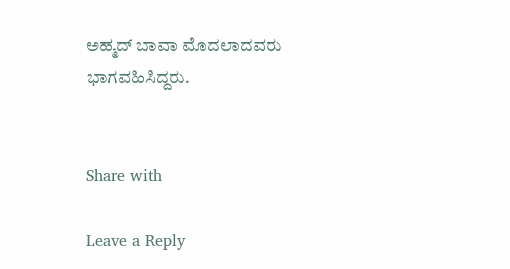ಅಹ್ಮದ್ ಬಾವಾ ಮೊದಲಾದವರು ಭಾಗವಹಿಸಿದ್ದರು.


Share with

Leave a Reply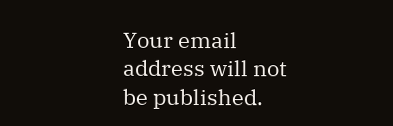Your email address will not be published.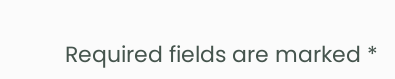Required fields are marked *